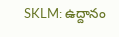SKLM: ఉద్దానం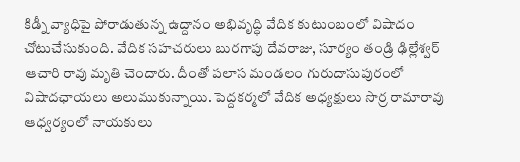కిడ్నీ వ్యాధిపై పోరాడుతున్న ఉద్దానం అభివృద్ధి వేదిక కుటుంబంలో విషాదం చోటుచేసుకుంది. వేదిక సహచరులు బురగాపు దేవరాజు, సూర్యం తండ్రి ఢిల్లేశ్వర్ ఆచారి రావు మృతి చెందారు. దీంతో పలాస మండలం గురుదాసుపురంలో విషాదఛాయలు అలుముకున్నాయి. పెద్దకర్మలో వేదిక అధ్యక్షులు సొర్ర రామారావు ఆధ్వర్యంలో నాయకులు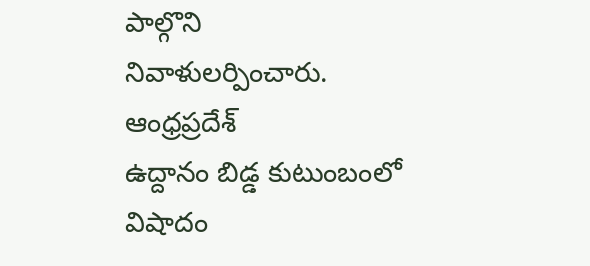పాల్గొని నివాళులర్పించారు.
ఆంధ్రప్రదేశ్
ఉద్దానం బిడ్డ కుటుంబంలో విషాదం